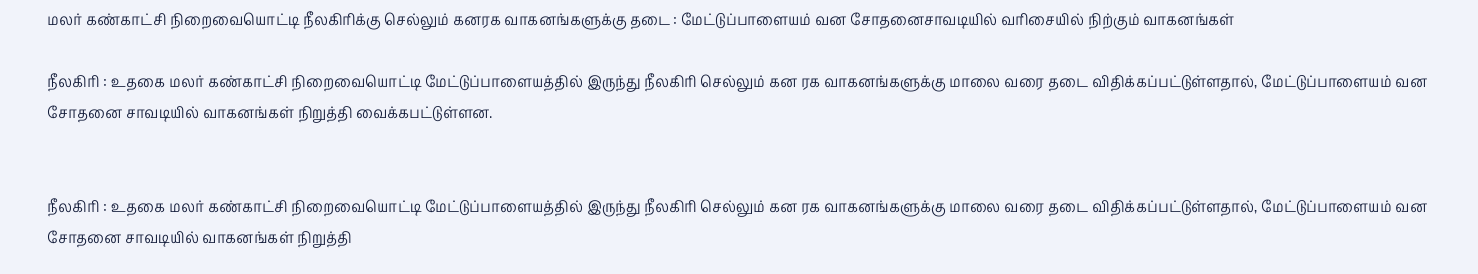மலர் கண்காட்சி நிறைவையொட்டி நீலகிரிக்கு செல்லும் கனரக வாகனங்களுக்கு தடை : மேட்டுப்பாளையம் வன சோதனைசாவடியில் வரிசையில் நிற்கும் வாகனங்கள்

நீலகிரி : உதகை மலர் கண்காட்சி நிறைவையொட்டி மேட்டுப்பாளையத்தில் இருந்து நீலகிரி செல்லும் கன ரக வாகனங்களுக்கு மாலை வரை தடை விதிக்கப்பட்டுள்ளதால், மேட்டுப்பாளையம் வன சோதனை சாவடியில் வாகனங்கள் நிறுத்தி வைக்கபட்டுள்ளன.


நீலகிரி : உதகை மலர் கண்காட்சி நிறைவையொட்டி மேட்டுப்பாளையத்தில் இருந்து நீலகிரி செல்லும் கன ரக வாகனங்களுக்கு மாலை வரை தடை விதிக்கப்பட்டுள்ளதால், மேட்டுப்பாளையம் வன சோதனை சாவடியில் வாகனங்கள் நிறுத்தி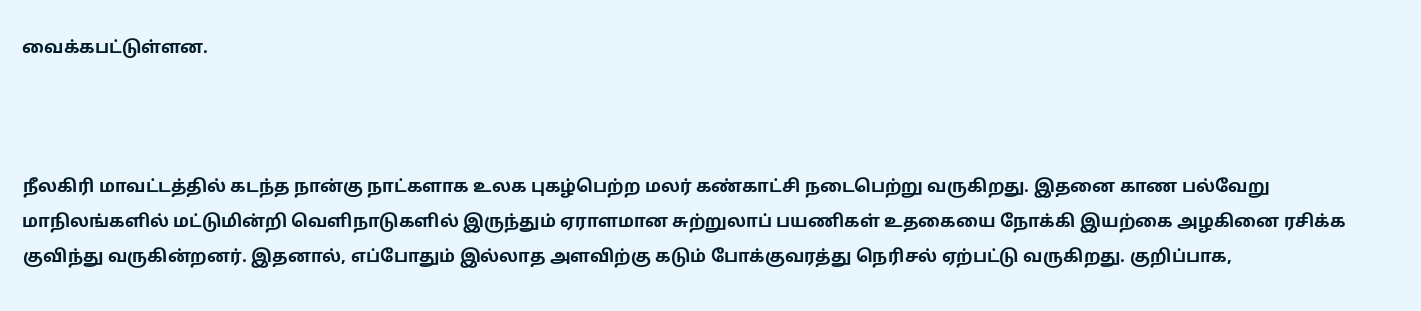வைக்கபட்டுள்ளன.



நீலகிரி மாவட்டத்தில் கடந்த நான்கு நாட்களாக உலக புகழ்பெற்ற மலர் கண்காட்சி நடைபெற்று வருகிறது. இதனை காண பல்வேறு மாநிலங்களில் மட்டுமின்றி வெளிநாடுகளில் இருந்தும் ஏராளமான சுற்றுலாப் பயணிகள் உதகையை நோக்கி இயற்கை அழகினை ரசிக்க குவிந்து வருகின்றனர். இதனால், எப்போதும் இல்லாத அளவிற்கு கடும் போக்குவரத்து நெரிசல் ஏற்பட்டு வருகிறது. குறிப்பாக,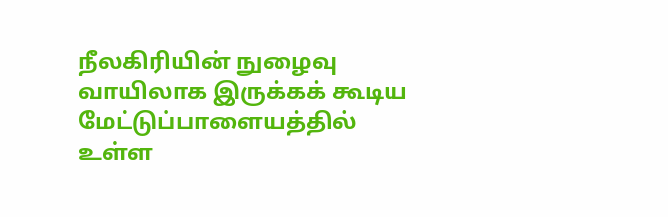நீலகிரியின் நுழைவு வாயிலாக இருக்கக் கூடிய மேட்டுப்பாளையத்தில் உள்ள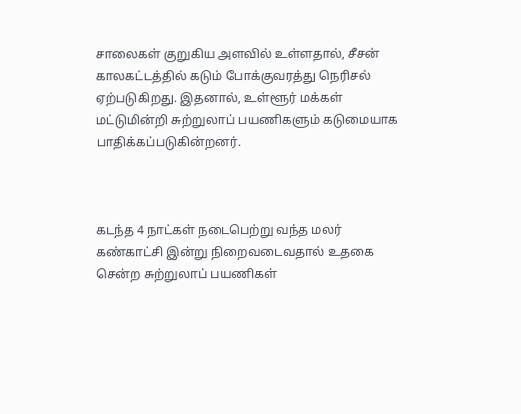சாலைகள் குறுகிய அளவில் உள்ளதால், சீசன் காலகட்டத்தில் கடும் போக்குவரத்து நெரிசல் ஏற்படுகிறது. இதனால், உள்ளூர் மக்கள் மட்டுமின்றி சுற்றுலாப் பயணிகளும் கடுமையாக பாதிக்கப்படுகின்றனர்.



கடந்த 4 நாட்கள் நடைபெற்று வந்த மலர் கண்காட்சி இன்று நிறைவடைவதால் உதகை சென்ற சுற்றுலாப் பயணிகள்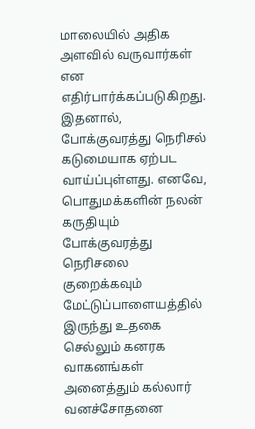மாலையில் அதிக அளவில் வருவார்கள் என எதிர்பார்க்கப்படுகிறது. இதனால், போக்குவரத்து நெரிசல் கடுமையாக ஏற்பட வாய்ப்புள்ளது. எனவே, பொதுமக்களின் நலன் கருதியும் போக்குவரத்து நெரிசலை குறைக்கவும் மேட்டுப்பாளையத்தில் இருந்து உதகை செல்லும் கனரக வாகனங்கள் அனைத்தும் கல்லார் வனச்சோதனை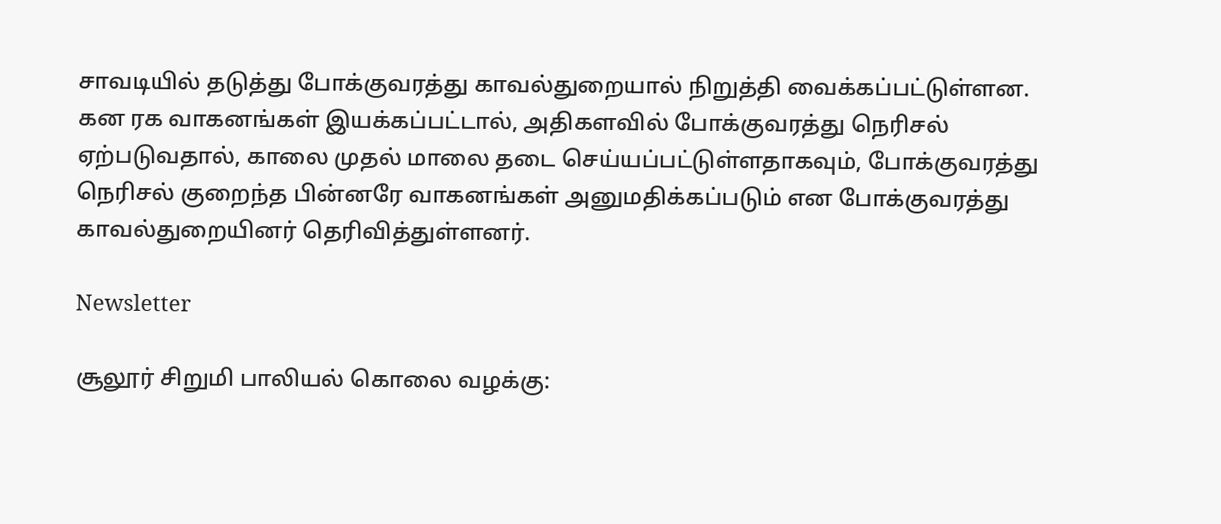சாவடியில் தடுத்து போக்குவரத்து காவல்துறையால் நிறுத்தி வைக்கப்பட்டுள்ளன. கன ரக வாகனங்கள் இயக்கப்பட்டால், அதிகளவில் போக்குவரத்து நெரிசல் ஏற்படுவதால், காலை முதல் மாலை தடை செய்யப்பட்டுள்ளதாகவும், போக்குவரத்து நெரிசல் குறைந்த பின்னரே வாகனங்கள் அனுமதிக்கப்படும் என போக்குவரத்து காவல்துறையினர் தெரிவித்துள்ளனர்.

Newsletter

சூலூர் சிறுமி பாலியல் கொலை வழக்கு: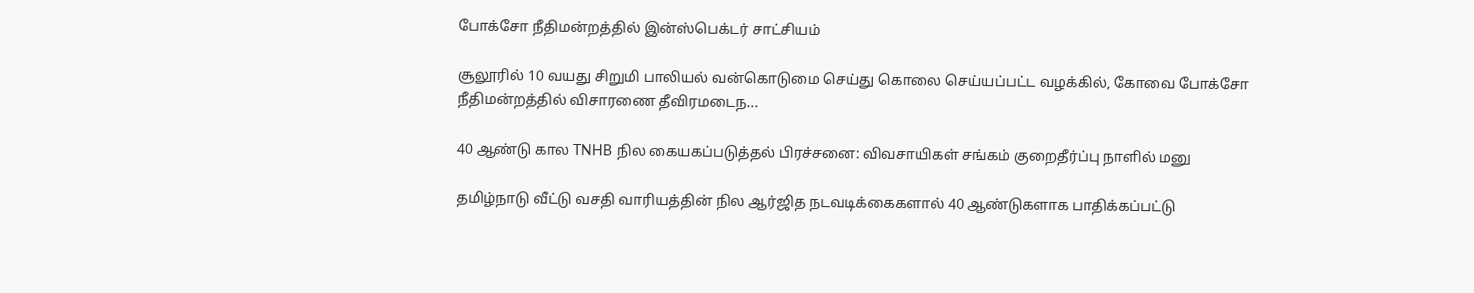போக்சோ நீதிமன்றத்தில் இன்ஸ்பெக்டர் சாட்சியம்

சூலூரில் 10 வயது சிறுமி பாலியல் வன்கொடுமை செய்து கொலை செய்யப்பட்ட வழக்கில், கோவை போக்சோ நீதிமன்றத்தில் விசாரணை தீவிரமடைந...

40 ஆண்டு கால TNHB நில கையகப்படுத்தல் பிரச்சனை: விவசாயிகள் சங்கம் குறைதீர்ப்பு நாளில் மனு

தமிழ்நாடு வீட்டு வசதி வாரியத்தின் நில ஆர்ஜித நடவடிக்கைகளால் 40 ஆண்டுகளாக பாதிக்கப்பட்டு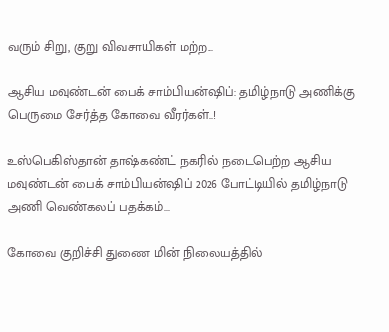வரும் சிறு, குறு விவசாயிகள் மற்ற...

ஆசிய மவுண்டன் பைக் சாம்பியன்ஷிப்: தமிழ்நாடு அணிக்கு பெருமை சேர்த்த கோவை வீரர்கள்..!

உஸ்பெகிஸ்தான் தாஷ்கண்ட் நகரில் நடைபெற்ற ஆசிய மவுண்டன் பைக் சாம்பியன்ஷிப் 2026 போட்டியில் தமிழ்நாடு அணி வெண்கலப் பதக்கம்...

கோவை குறிச்சி துணை மின் நிலையத்தில்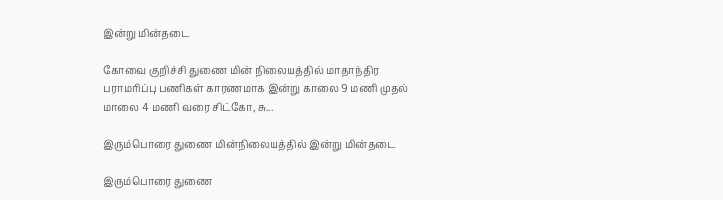இன்று மின்தடை

கோவை குறிச்சி துணை மின் நிலையத்தில் மாதாந்திர பராமரிப்பு பணிகள் காரணமாக இன்று காலை 9 மணி முதல் மாலை 4 மணி வரை சிட்கோ, சு...

இரும்பொரை துணை மின்நிலையத்தில் இன்று மின்தடை

இரும்பொரை துணை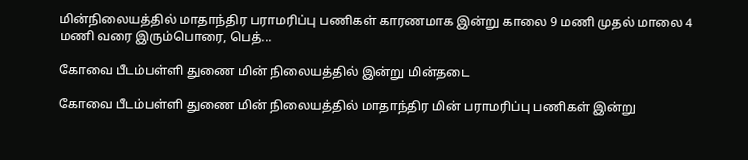மின்நிலையத்தில் மாதாந்திர பராமரிப்பு பணிகள் காரணமாக இன்று காலை 9 மணி முதல் மாலை 4 மணி வரை இரும்பொரை, பெத்...

கோவை பீடம்பள்ளி துணை மின் நிலையத்தில் இன்று மின்தடை

கோவை பீடம்பள்ளி துணை மின் நிலையத்தில் மாதாந்திர மின் பராமரிப்பு பணிகள் இன்று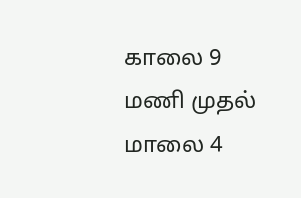காலை 9 மணி முதல் மாலை 4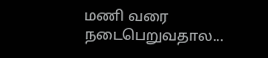மணி வரை நடைபெறுவதால...